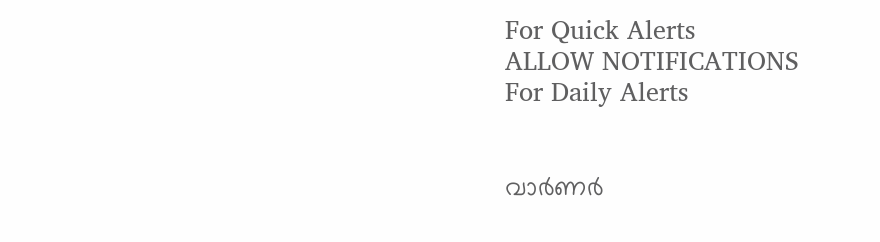For Quick Alerts
ALLOW NOTIFICATIONS
For Daily Alerts


വാര്‍ണര്‍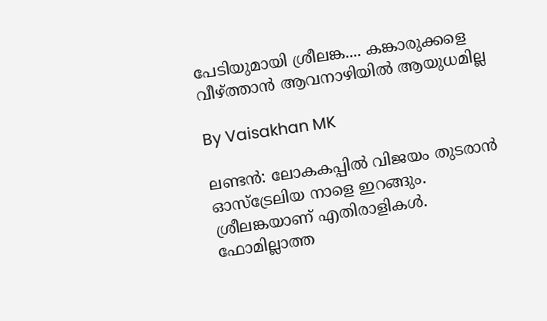പേടിയുമായി ശ്രീലങ്ക.... കങ്കാരുക്കളെ വീഴ്ത്താന്‍ ആവനാഴിയില്‍ ആയുധമില്ല

By Vaisakhan MK

ലണ്ടന്‍: ലോകകപ്പില്‍ വിജയം തുടരാന്‍ ഓസ്‌ട്രേലിയ നാളെ ഇറങ്ങും. ശ്രീലങ്കയാണ് എതിരാളികള്‍. ഫോമില്ലാത്ത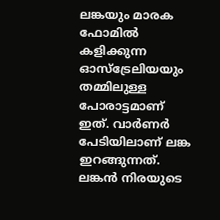ലങ്കയും മാരക ഫോമില്‍ കളിക്കുന്ന ഓസ്‌ട്രേലിയയും തമ്മിലുള്ള പോരാട്ടമാണ് ഇത്. വാര്‍ണര്‍ പേടിയിലാണ് ലങ്ക ഇറങ്ങുന്നത്. ലങ്കന്‍ നിരയുടെ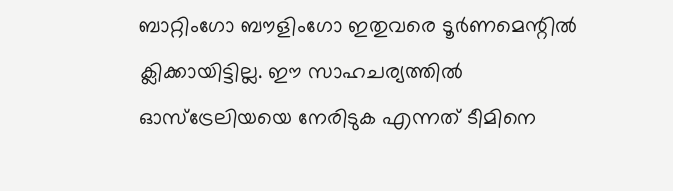ബാറ്റിംഗോ ബൗളിംഗോ ഇതുവരെ ടൂര്‍ണമെന്റില്‍ ക്ലിക്കായിട്ടില്ല. ഈ സാഹചര്യത്തില്‍ ഓസ്‌ട്രേലിയയെ നേരിടുക എന്നത് ടീമിനെ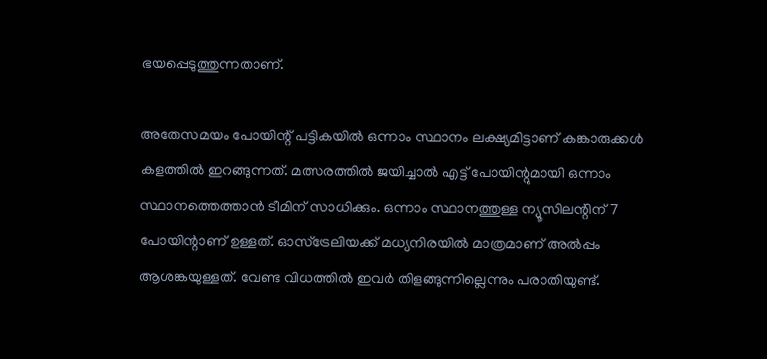ഭയപ്പെടുത്തുന്നതാണ്.

അതേസമയം പോയിന്റ് പട്ടികയില്‍ ഒന്നാം സ്ഥാനം ലക്ഷ്യമിട്ടാണ് കങ്കാരുക്കള്‍ കളത്തില്‍ ഇറങ്ങുന്നത്. മത്സരത്തില്‍ ജയിച്ചാല്‍ എട്ട് പോയിന്റുമായി ഒന്നാം സ്ഥാനത്തെത്താന്‍ ടീമിന് സാധിക്കും. ഒന്നാം സ്ഥാനത്തുള്ള ന്യൂസിലന്റിന് 7 പോയിന്റാണ് ഉള്ളത്. ഓസ്‌ട്രേലിയക്ക് മധ്യനിരയില്‍ മാത്രമാണ് അല്‍പ്പം ആശങ്കയുള്ളത്. വേണ്ട വിധത്തില്‍ ഇവര്‍ തിളങ്ങുന്നില്ലെന്നും പരാതിയുണ്ട്.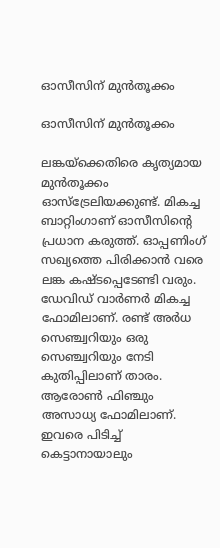ഓസീസിന് മുന്‍തൂക്കം

ഓസീസിന് മുന്‍തൂക്കം

ലങ്കയ്‌ക്കെതിരെ കൃത്യമായ മുന്‍തൂക്കം ഓസ്‌ട്രേലിയക്കുണ്ട്. മികച്ച ബാറ്റിംഗാണ് ഓസീസിന്റെ പ്രധാന കരുത്ത്. ഓപ്പണിംഗ് സഖ്യത്തെ പിരിക്കാന്‍ വരെ ലങ്ക കഷ്ടപ്പെടേണ്ടി വരും. ഡേവിഡ് വാര്‍ണര്‍ മികച്ച ഫോമിലാണ്. രണ്ട് അര്‍ധ സെഞ്ച്വറിയും ഒരു സെഞ്ച്വറിയും നേടി കുതിപ്പിലാണ് താരം. ആരോണ്‍ ഫിഞ്ചും അസാധ്യ ഫോമിലാണ്. ഇവരെ പിടിച്ച് കെട്ടാനായാലും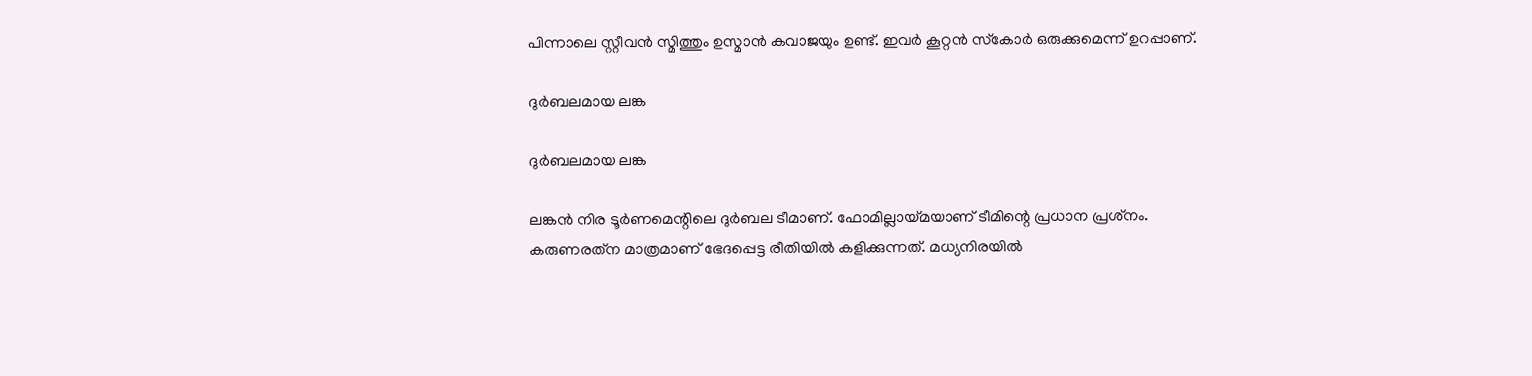പിന്നാലെ സ്റ്റീവന്‍ സ്മിത്തും ഉസ്മാന്‍ കവാജയും ഉണ്ട്. ഇവര്‍ കൂറ്റന്‍ സ്‌കോര്‍ ഒരുക്കുമെന്ന് ഉറപ്പാണ്.

ദുര്‍ബലമായ ലങ്ക

ദുര്‍ബലമായ ലങ്ക

ലങ്കന്‍ നിര ടൂര്‍ണമെന്റിലെ ദുര്‍ബല ടീമാണ്. ഫോമില്ലായ്മയാണ് ടീമിന്റെ പ്രധാന പ്രശ്‌നം. കരുണരത്‌ന മാത്രമാണ് ഭേദപ്പെട്ട രീതിയില്‍ കളിക്കുന്നത്. മധ്യനിരയില്‍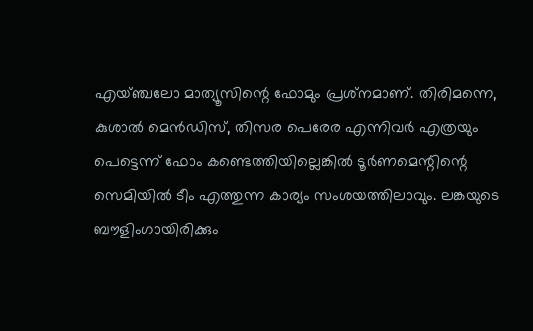എയ്ഞ്ചലോ മാത്യൂസിന്റെ ഫോമും പ്രശ്‌നമാണ്. തിരിമന്നെ, കുശാല്‍ മെന്‍ഡിസ്, തിസര പെരേര എന്നിവര്‍ എത്രയും പെട്ടെന്ന് ഫോം കണ്ടെത്തിയില്ലെങ്കില്‍ ടൂര്‍ണമെന്റിന്റെ സെമിയില്‍ ടീം എത്തുന്ന കാര്യം സംശയത്തിലാവും. ലങ്കയുടെ ബൗളിംഗായിരിക്കും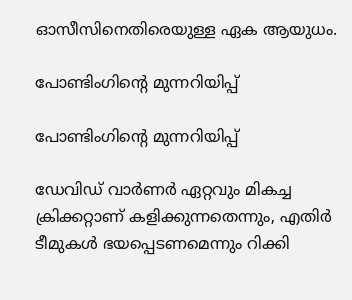ഓസീസിനെതിരെയുള്ള ഏക ആയുധം.

പോണ്ടിംഗിന്റെ മുന്നറിയിപ്പ്

പോണ്ടിംഗിന്റെ മുന്നറിയിപ്പ്

ഡേവിഡ് വാര്‍ണര്‍ ഏറ്റവും മികച്ച ക്രിക്കറ്റാണ് കളിക്കുന്നതെന്നും, എതിര്‍ ടീമുകള്‍ ഭയപ്പെടണമെന്നും റിക്കി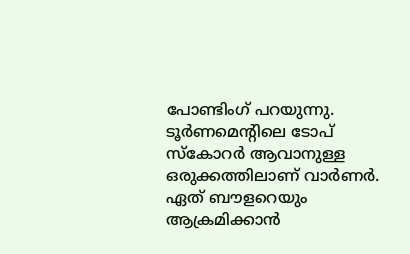പോണ്ടിംഗ് പറയുന്നു. ടൂര്‍ണമെന്റിലെ ടോപ് സ്‌കോറര്‍ ആവാനുള്ള ഒരുക്കത്തിലാണ് വാര്‍ണര്‍. ഏത് ബൗളറെയും ആക്രമിക്കാന്‍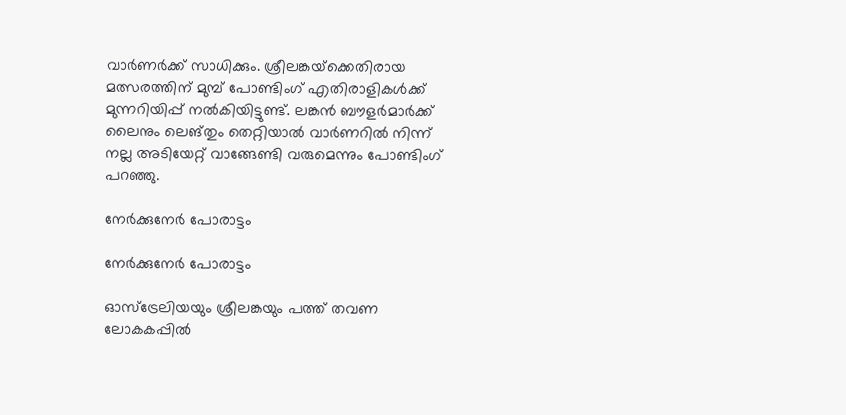വാര്‍ണര്‍ക്ക് സാധിക്കും. ശ്രീലങ്കയ്‌ക്കെതിരായ മത്സരത്തിന് മുമ്പ് പോണ്ടിംഗ് എതിരാളികള്‍ക്ക് മുന്നറിയിപ്പ് നല്‍കിയിട്ടുണ്ട്. ലങ്കന്‍ ബൗളര്‍മാര്‍ക്ക് ലൈനും ലെങ്തും തെറ്റിയാല്‍ വാര്‍ണറില്‍ നിന്ന് നല്ല അടിയേറ്റ് വാങ്ങേണ്ടി വരുമെന്നും പോണ്ടിംഗ് പറഞ്ഞു.

നേര്‍ക്കുനേര്‍ പോരാട്ടം

നേര്‍ക്കുനേര്‍ പോരാട്ടം

ഓസ്‌ട്രേലിയയും ശ്രീലങ്കയും പത്ത് തവണ ലോകകപ്പില്‍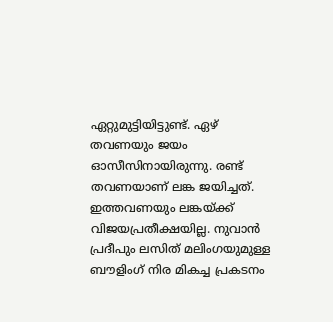ഏറ്റുമുട്ടിയിട്ടുണ്ട്. ഏഴ് തവണയും ജയം ഓസീസിനായിരുന്നു. രണ്ട് തവണയാണ് ലങ്ക ജയിച്ചത്. ഇത്തവണയും ലങ്കയ്ക്ക് വിജയപ്രതീക്ഷയില്ല. നുവാന്‍ പ്രദീപും ലസിത് മലിംഗയുമുള്ള ബൗളിംഗ് നിര മികച്ച പ്രകടനം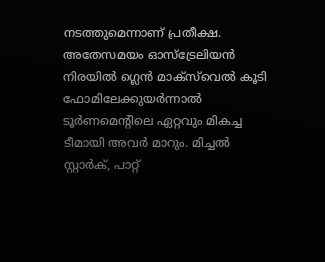നടത്തുമെന്നാണ് പ്രതീക്ഷ. അതേസമയം ഓസ്‌ട്രേലിയന്‍ നിരയില്‍ ഗ്ലെന്‍ മാക്‌സ്‌വെല്‍ കൂടി ഫോമിലേക്കുയര്‍ന്നാല്‍ ടൂര്‍ണമെന്റിലെ ഏറ്റവും മികച്ച ടീമായി അവര്‍ മാറും. മിച്ചല്‍ സ്റ്റാര്‍ക്, പാറ്റ്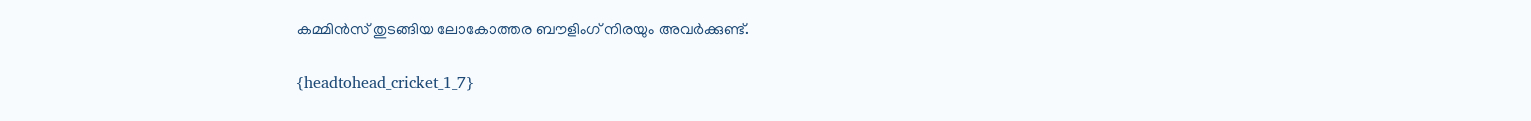കമ്മിന്‍സ് തുടങ്ങിയ ലോകോത്തര ബൗളിംഗ് നിരയും അവര്‍ക്കുണ്ട്.

{headtohead_cricket_1_7}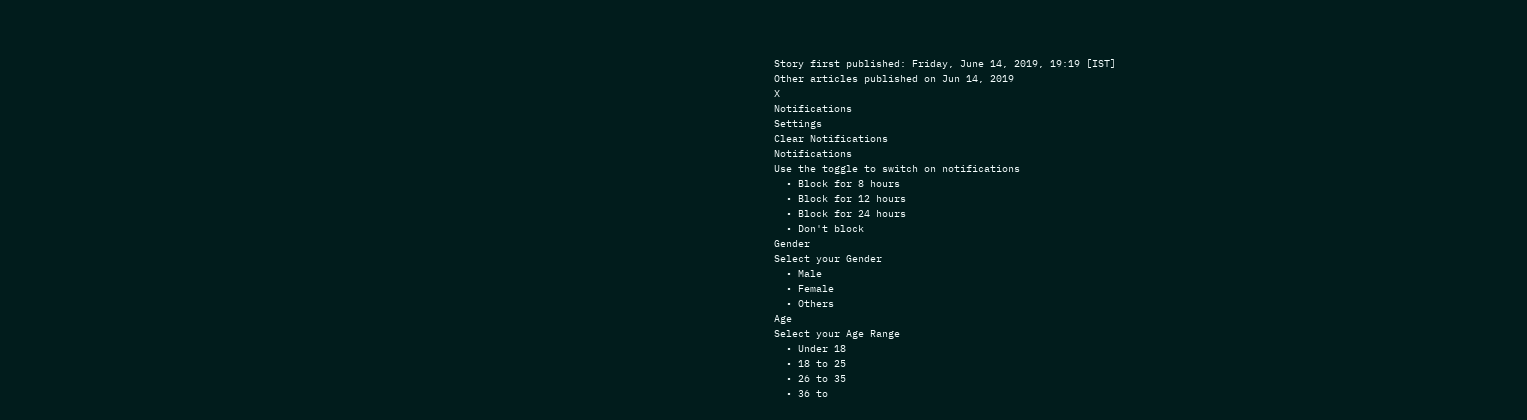Story first published: Friday, June 14, 2019, 19:19 [IST]
Other articles published on Jun 14, 2019
X
Notifications
Settings
Clear Notifications
Notifications
Use the toggle to switch on notifications
  • Block for 8 hours
  • Block for 12 hours
  • Block for 24 hours
  • Don't block
Gender
Select your Gender
  • Male
  • Female
  • Others
Age
Select your Age Range
  • Under 18
  • 18 to 25
  • 26 to 35
  • 36 to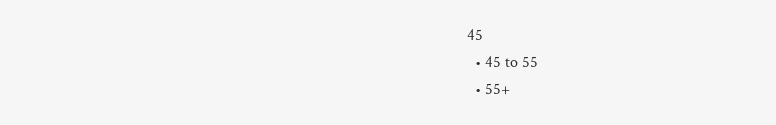45
  • 45 to 55
  • 55+